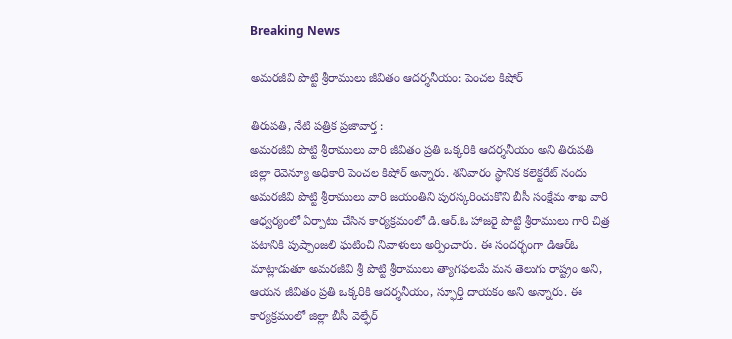Breaking News

అమరజీవి పొట్టి శ్రీరాములు జీవితం ఆదర్శనీయం: పెంచల కిషోర్

తిరుపతి, నేటి పత్రిక ప్రజావార్త :
అమరజీవి పొట్టి శ్రీరాములు వారి జీవితం ప్రతి ఒక్కరికి ఆదర్శనీయం అని తిరుపతి జిల్లా రెవెన్యూ అధికారి పెంచల కిషోర్ అన్నారు. శనివారం స్థానిక కలెక్టరేట్ నందు అమరజీవి పొట్టి శ్రీరాములు వారి జయంతిని పురస్కరించుకొని బీసీ సంక్షేమ శాఖ వారి ఆధ్వర్యంలో ఏర్పాటు చేసిన కార్యక్రమంలో డి.ఆర్.ఓ హాజరై పొట్టి శ్రీరాములు గారి చిత్ర పటానికి పుష్పాంజలి ఘటించి నివాళులు అర్పించారు. ఈ సందర్భంగా డిఆర్ఓ మాట్లాడుతూ అమరజీవి శ్రీ పొట్టి శ్రీరాములు త్యాగఫలమే మన తెలుగు రాష్ట్రం అని, ఆయన జీవితం ప్రతి ఒక్కరికి ఆదర్శనీయం, స్ఫూర్తి దాయకం అని అన్నారు. ఈ కార్యక్రమంలో జిల్లా బీసీ వెల్ఫేర్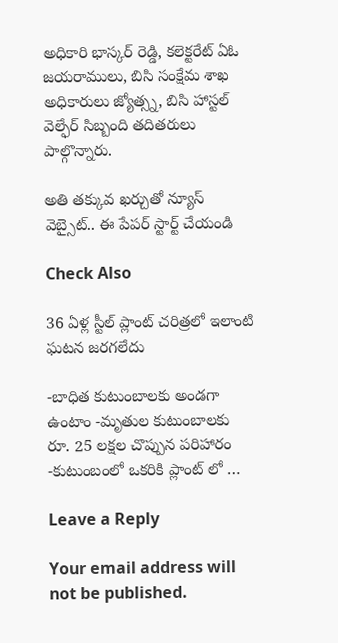అధికారి భాస్కర్ రెడ్డి, కలెక్టరేట్ ఏఓ జయరాములు, బిసి సంక్షేమ శాఖ అధికారులు జ్యోత్స్న, బిసి హాస్టల్ వెల్ఫేర్ సిబ్బంది తదితరులు పాల్గొన్నారు.

అతి తక్కువ ఖర్చుతో న్యూస్ వెబ్సైట్.. ఈ పేపర్ స్టార్ట్ చేయండి

Check Also

36 ఏళ్ల స్టీల్ ప్లాంట్ చరిత్రలో ఇలాంటి ఘటన జరగలేదు

-బాధిత కుటుంబాలకు అండగా ఉంటాం -మృతుల కుటుంబాలకు రూ. 25 లక్షల చొప్పున పరిహారం -కుటుంబంలో ఒకరికి ప్లాంట్ లో …

Leave a Reply

Your email address will not be published.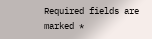Required fields are marked *